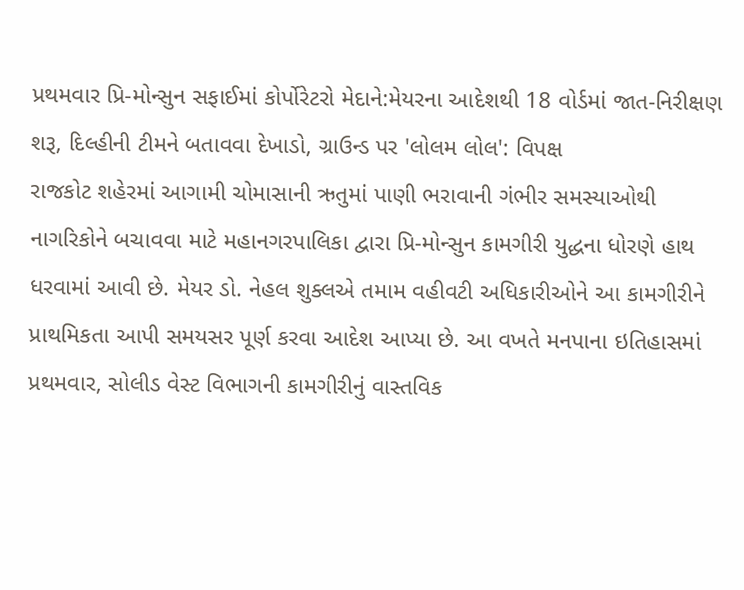પ્રથમવાર પ્રિ-મોન્સુન સફાઈમાં કોર્પોરેટરો મેદાને:મેયરના આદેશથી 18 વોર્ડમાં જાત-નિરીક્ષણ શરૂ, દિલ્હીની ટીમને બતાવવા દેખાડો, ગ્રાઉન્ડ પર 'લોલમ લોલ': વિપક્ષ
રાજકોટ શહેરમાં આગામી ચોમાસાની ઋતુમાં પાણી ભરાવાની ગંભીર સમસ્યાઓથી નાગરિકોને બચાવવા માટે મહાનગરપાલિકા દ્વારા પ્રિ-મોન્સુન કામગીરી યુદ્ધના ધોરણે હાથ ધરવામાં આવી છે. મેયર ડો. નેહલ શુક્લએ તમામ વહીવટી અધિકારીઓને આ કામગીરીને પ્રાથમિકતા આપી સમયસર પૂર્ણ કરવા આદેશ આપ્યા છે. આ વખતે મનપાના ઇતિહાસમાં પ્રથમવાર, સોલીડ વેસ્ટ વિભાગની કામગીરીનું વાસ્તવિક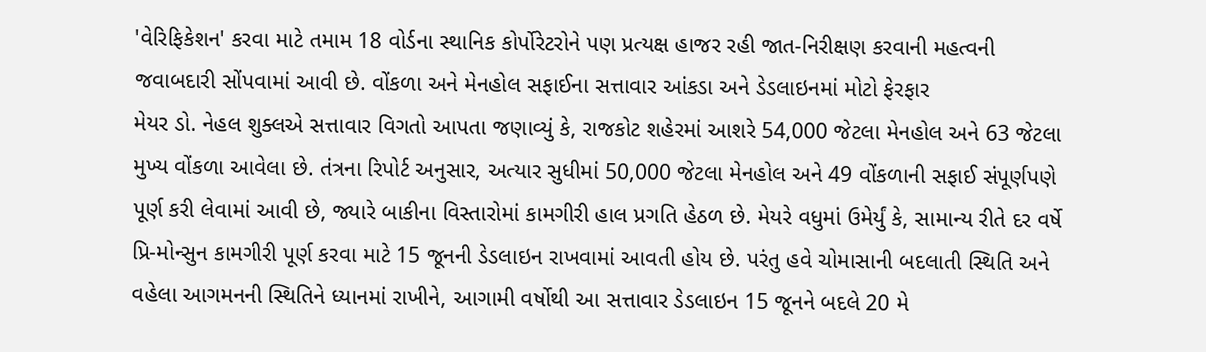'વેરિફિકેશન' કરવા માટે તમામ 18 વોર્ડના સ્થાનિક કોર્પોરેટરોને પણ પ્રત્યક્ષ હાજર રહી જાત-નિરીક્ષણ કરવાની મહત્વની જવાબદારી સોંપવામાં આવી છે. વોંકળા અને મેનહોલ સફાઈના સત્તાવાર આંકડા અને ડેડલાઇનમાં મોટો ફેરફાર
મેયર ડો. નેહલ શુક્લએ સત્તાવાર વિગતો આપતા જણાવ્યું કે, રાજકોટ શહેરમાં આશરે 54,000 જેટલા મેનહોલ અને 63 જેટલા મુખ્ય વોંકળા આવેલા છે. તંત્રના રિપોર્ટ અનુસાર, અત્યાર સુધીમાં 50,000 જેટલા મેનહોલ અને 49 વોંકળાની સફાઈ સંપૂર્ણપણે પૂર્ણ કરી લેવામાં આવી છે, જ્યારે બાકીના વિસ્તારોમાં કામગીરી હાલ પ્રગતિ હેઠળ છે. મેયરે વધુમાં ઉમેર્યું કે, સામાન્ય રીતે દર વર્ષે પ્રિ-મોન્સુન કામગીરી પૂર્ણ કરવા માટે 15 જૂનની ડેડલાઇન રાખવામાં આવતી હોય છે. પરંતુ હવે ચોમાસાની બદલાતી સ્થિતિ અને વહેલા આગમનની સ્થિતિને ધ્યાનમાં રાખીને, આગામી વર્ષોથી આ સત્તાવાર ડેડલાઇન 15 જૂનને બદલે 20 મે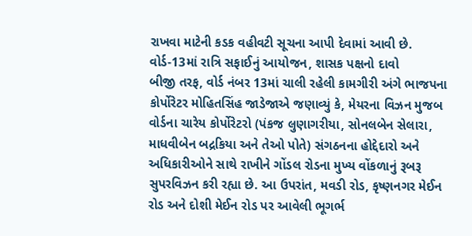રાખવા માટેની કડક વહીવટી સૂચના આપી દેવામાં આવી છે. વોર્ડ-13માં રાત્રિ સફાઈનું આયોજન, શાસક પક્ષનો દાવો
બીજી તરફ, વોર્ડ નંબર 13માં ચાલી રહેલી કામગીરી અંગે ભાજપના કોર્પોરેટર મોહિતસિંહ જાડેજાએ જણાવ્યું કે, મેયરના વિઝન મુજબ વોર્ડના ચારેય કોર્પોરેટરો (પંકજ લુણાગરીયા, સોનલબેન સેલારા, માધવીબેન બદ્રકિયા અને તેઓ પોતે) સંગઠનના હોદ્દેદારો અને અધિકારીઓને સાથે રાખીને ગોંડલ રોડના મુખ્ય વોંકળાનું રૂબરૂ સુપરવિઝન કરી રહ્યા છે. આ ઉપરાંત, મવડી રોડ, કૃષ્ણનગર મેઈન રોડ અને દોશી મેઈન રોડ પર આવેલી ભૂગર્ભ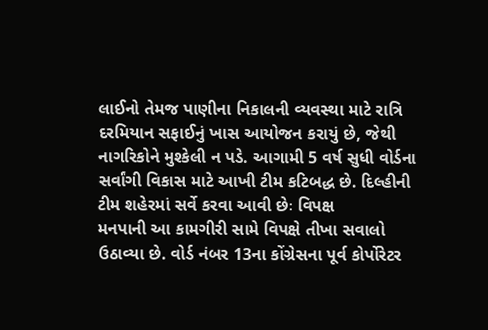લાઈનો તેમજ પાણીના નિકાલની વ્યવસ્થા માટે રાત્રિ દરમિયાન સફાઈનું ખાસ આયોજન કરાયું છે, જેથી નાગરિકોને મુશ્કેલી ન પડે. આગામી 5 વર્ષ સુધી વોર્ડના સર્વાંગી વિકાસ માટે આખી ટીમ કટિબદ્ધ છે. દિલ્હીની ટીમ શહેરમાં સર્વે કરવા આવી છેઃ વિપક્ષ
મનપાની આ કામગીરી સામે વિપક્ષે તીખા સવાલો ઉઠાવ્યા છે. વોર્ડ નંબર 13ના કોંગ્રેસના પૂર્વ કોર્પોરેટર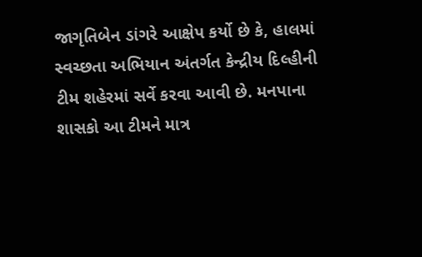જાગૃતિબેન ડાંગરે આક્ષેપ કર્યો છે કે, હાલમાં સ્વચ્છતા અભિયાન અંતર્ગત કેન્દ્રીય દિલ્હીની ટીમ શહેરમાં સર્વે કરવા આવી છે. મનપાના શાસકો આ ટીમને માત્ર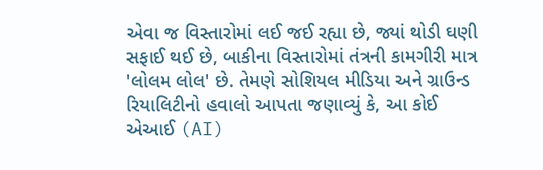એવા જ વિસ્તારોમાં લઈ જઈ રહ્યા છે, જ્યાં થોડી ઘણી સફાઈ થઈ છે, બાકીના વિસ્તારોમાં તંત્રની કામગીરી માત્ર 'લોલમ લોલ' છે. તેમણે સોશિયલ મીડિયા અને ગ્રાઉન્ડ રિયાલિટીનો હવાલો આપતા જણાવ્યું કે, આ કોઈ એઆઈ (AI)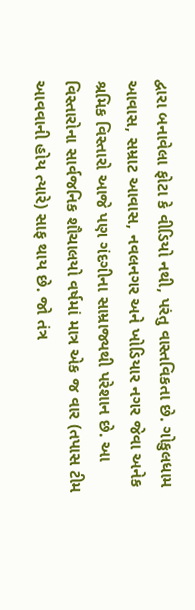દ્વારા બનાવેલા ફોટા કે વીડિયો નથી, પરંતુ વાસ્તવિકતા છે. ગોકુલધામ આવાસ, સમ્રાટ આવાસ, નવલનગર અને ખોડિયાર નગર જેવા અનેક શ્રમિક વિસ્તારો આજે પણ ગંદગીના સામ્રાજ્યથી પરેશાન છે. આ વિસ્તારોના સાર્વજનિક શૌચાલયો વર્ષમાં માત્ર એક જ વાર (તપાસ ટીમ આવવાની હોય ત્યારે) સાફ થાય છે. જો તંત્ર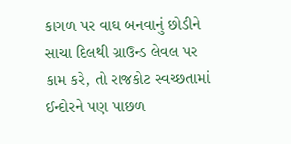કાગળ પર વાઘ બનવાનું છોડીને સાચા દિલથી ગ્રાઉન્ડ લેવલ પર કામ કરે, તો રાજકોટ સ્વચ્છતામાં ઈન્દોરને પણ પાછળ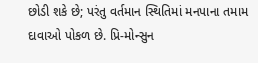છોડી શકે છે; પરંતુ વર્તમાન સ્થિતિમાં મનપાના તમામ દાવાઓ પોકળ છે. પ્રિ-મોન્સુન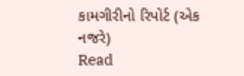કામગીરીનો રિપોર્ટ (એક નજરે)
Read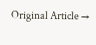Original Article →